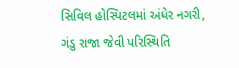સિવિલ હોસ્પિટલમાં અંધેર નગરી, ગંડુ રાજા જેવી પરિસ્થિતિ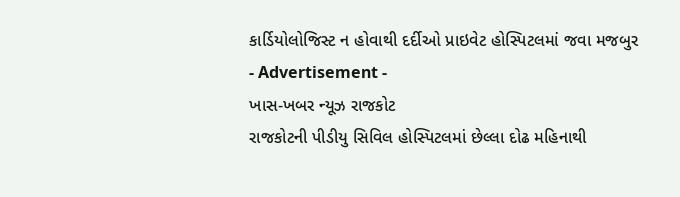કાર્ડિયોલોજિસ્ટ ન હોવાથી દર્દીઓ પ્રાઇવેટ હોસ્પિટલમાં જવા મજબુર
- Advertisement -
ખાસ-ખબર ન્યૂઝ રાજકોટ
રાજકોટની પીડીયુ સિવિલ હોસ્પિટલમાં છેલ્લા દોઢ મહિનાથી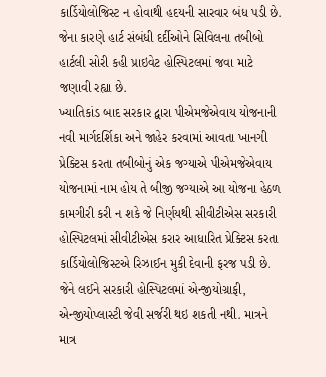કાર્ડિયોલોજિસ્ટ ન હોવાથી હદયની સારવાર બંધ પડી છે. જેના કારણે હાર્ટ સંબંધી દર્દીઓને સિવિલના તબીબો હાર્ટલી સોરી કહી પ્રાઇવેટ હોસ્પિટલમાં જવા માટે જણાવી રહ્યા છે.
ખ્યાતિકાંડ બાદ સરકાર દ્વારા પીએમજેએવાય યોજનાની નવી માર્ગદર્શિકા અને જાહેર કરવામાં આવતા ખાનગી પ્રેક્ટિસ કરતા તબીબોનું એક જગ્યાએ પીએમજેએવાય યોજનામાં નામ હોય તે બીજી જગ્યાએ આ યોજના હેઠળ કામગીરી કરી ન શકે જે નિર્ણયથી સીવીટીએસ સરકારી હોસ્પિટલમાં સીવીટીએસ કરાર આધારિત પ્રેક્ટિસ કરતા કાર્ડિયોલોજિસ્ટએ રિઝાઈન મુકી દેવાની ફરજ પડી છે. જેને લઈને સરકારી હોસ્પિટલમાં એન્જીયોગ્રાફી, એન્જીયોપ્લાસ્ટી જેવી સર્જરી થઇ શકતી નથી. માત્રને માત્ર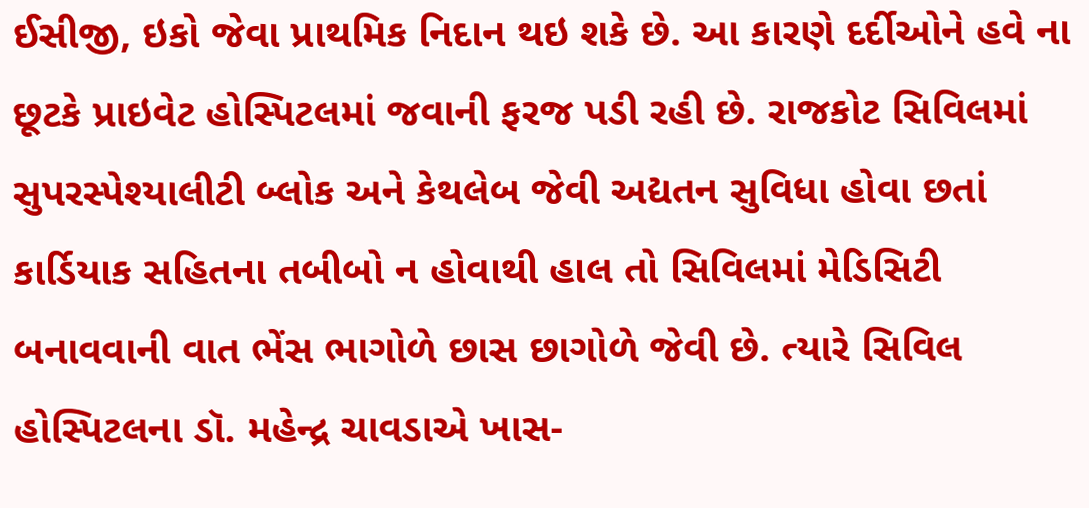ઈસીજી, ઇકો જેવા પ્રાથમિક નિદાન થઇ શકે છે. આ કારણે દર્દીઓને હવે ના છૂટકે પ્રાઇવેટ હોસ્પિટલમાં જવાની ફરજ પડી રહી છે. રાજકોટ સિવિલમાં સુપરસ્પેશ્યાલીટી બ્લોક અને કેથલેબ જેવી અદ્યતન સુવિધા હોવા છતાં કાર્ડિયાક સહિતના તબીબો ન હોવાથી હાલ તો સિવિલમાં મેડિસિટી બનાવવાની વાત ભેંસ ભાગોળે છાસ છાગોળે જેવી છે. ત્યારે સિવિલ હોસ્પિટલના ડૉ. મહેન્દ્ર ચાવડાએ ખાસ-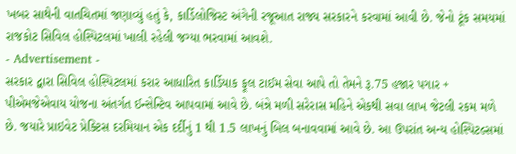ખબર સાથેની વાતચિતમાં જણાવ્યું હતું કે, કાર્ડિલોજિસ્ટ અંગેની રજૂઆત રાજ્ય સરકારને કરવામાં આવી છે. જેનો ટૂંક સમયમાં રાજકોટ સિવિલ હોસ્પિટલમાં ખાલી રહેલી જગ્યા ભરવામાં આવશે.
- Advertisement -
સરકાર દ્વારા સિવિલ હોસ્પિટલમાં કરાર આધારિત કાર્ડિયાક ફૂલ ટાઈમ સેવા આપે તો તેમને રૂ.75 હજાર પગાર + પીએમજેએવાય યોજના અંતર્ગત ઈન્સેન્ટિવ આપવામાં આવે છે. બંન્ને મળી સરેરાસ મહિને એકથી સવા લાખ જેટલી રકમ મળે છે. જયારે પ્રાઇવેટ પ્રેક્ટિસ દરમિયાન એક દર્દીનું 1 થી 1.5 લાખનું બિલ બનાવવામાં આવે છે. આ ઉપરાંત અન્ય હોસ્પિટલ્સમાં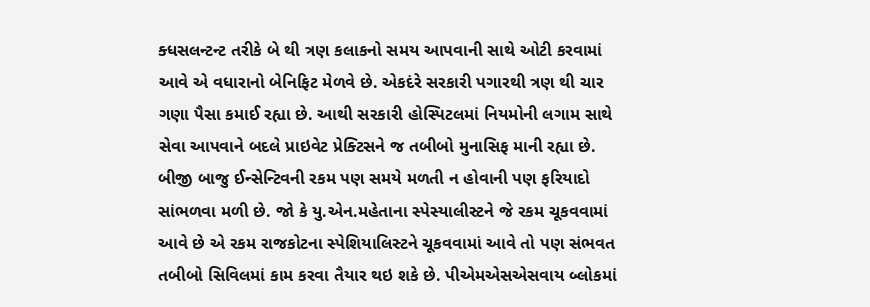ક્ધસલન્ટન્ટ તરીકે બે થી ત્રણ કલાકનો સમય આપવાની સાથે ઓટી કરવામાં આવે એ વધારાનો બેનિફિટ મેળવે છે. એકદંરે સરકારી પગારથી ત્રણ થી ચાર ગણા પૈસા કમાઈ રહ્યા છે. આથી સરકારી હોસ્પિટલમાં નિયમોની લગામ સાથે સેવા આપવાને બદલે પ્રાઇવેટ પ્રેક્ટિસને જ તબીબો મુનાસિફ માની રહ્યા છે. બીજી બાજુ ઈન્સેન્ટિવની રકમ પણ સમયે મળતી ન હોવાની પણ ફરિયાદો સાંભળવા મળી છે. જો કે યુ.એન.મહેતાના સ્પેસ્યાલીસ્ટને જે રકમ ચૂકવવામાં આવે છે એ રકમ રાજકોટના સ્પેશિયાલિસ્ટને ચૂકવવામાં આવે તો પણ સંભવત તબીબો સિવિલમાં કામ કરવા તૈયાર થઇ શકે છે. પીએમએસએસવાય બ્લોકમાં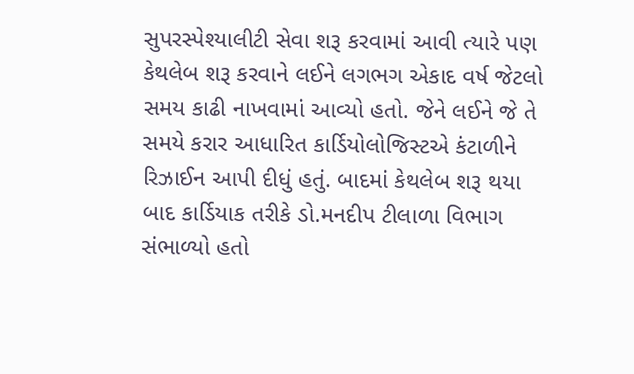સુપરસ્પેશ્યાલીટી સેવા શરૂ કરવામાં આવી ત્યારે પણ કેથલેબ શરૂ કરવાને લઈને લગભગ એકાદ વર્ષ જેટલો સમય કાઢી નાખવામાં આવ્યો હતો. જેને લઈને જે તે સમયે કરાર આધારિત કાર્ડિયોલોજિસ્ટએ કંટાળીને રિઝાઈન આપી દીધું હતું. બાદમાં કેથલેબ શરૂ થયા બાદ કાર્ડિયાક તરીકે ડો.મનદીપ ટીલાળા વિભાગ સંભાળ્યો હતો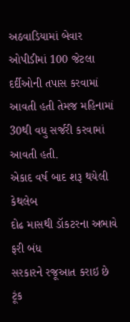અઠવાડિયામાં બેવાર ઓપીડીમાં 100 જેટલા દર્દીઓની તપાસ કરવામાં આવતી હતી તેમજ મહિનામાં 30થી વધુ સર્જરી કરવામાં આવતી હતી.
એકાદ વર્ષ બાદ શરૂ થયેલી કેથલેબ
દોઢ માસથી ડૉકટરના અભાવે ફરી બંધ
સરકારને રજૂઆત કરાઇ છે ટૂંક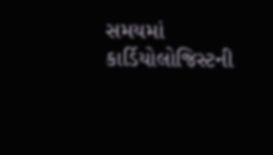સમયમાં કાર્ડિયોલોજિસ્ટની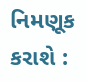નિમણૂક કરાશે :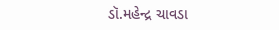ડૉ.મહેન્દ્ર ચાવડા